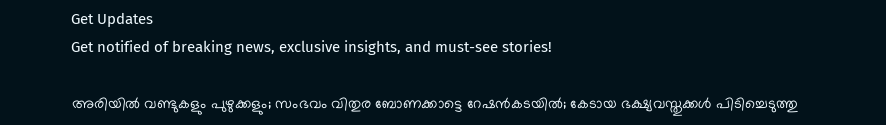Get Updates
Get notified of breaking news, exclusive insights, and must-see stories!

അരിയിൽ വണ്ടുകളും പുഴുക്കളും; സംഭവം വിതുര ബോണക്കാട്ടെ റേഷൻകടയിൽ; കേടായ ഭക്ഷ്യവസ്തുക്കൾ പിടിച്ചെടുത്തു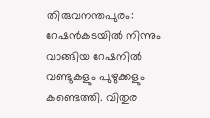തിരുവനന്തപുരം: റേഷൻകടയിൽ നിന്നും വാങ്ങിയ റേഷനിൽ വണ്ടുകളും പുഴുക്കളും കണ്ടെത്തി. വിതുര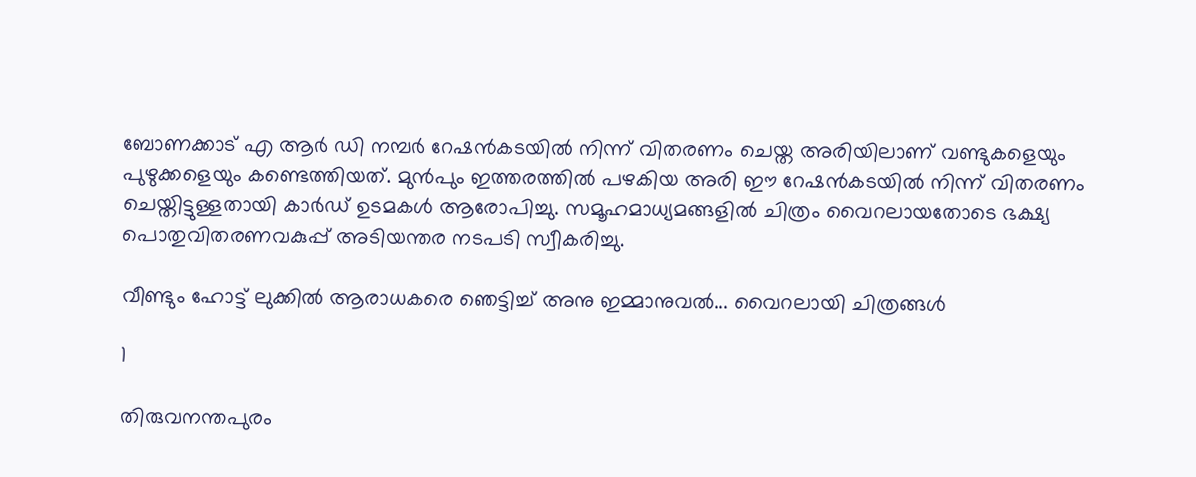ബോണക്കാട് എ ആർ ഡി നമ്പർ റേഷൻകടയിൽ നിന്ന് വിതരണം ചെയ്ത അരിയിലാണ് വണ്ടുകളെയും പുഴുക്കളെയും കണ്ടെത്തിയത്. മുൻപും ഇത്തരത്തിൽ പഴകിയ അരി ഈ റേഷൻകടയിൽ നിന്ന് വിതരണം ചെയ്തിട്ടുള്ളതായി കാർഡ് ഉടമകൾ ആരോപിച്ചു. സമൂഹമാധ്യമങ്ങളിൽ ചിത്രം വൈറലായതോടെ ഭക്ഷ്യ പൊതുവിതരണവകുപ്പ് അടിയന്തര നടപടി സ്വീകരിച്ചു.

വീണ്ടും ഹോട്ട് ലുക്കിൽ ആരാധകരെ ഞെട്ടിച്ച് അനു ഇമ്മാനുവൽ... വൈറലായി ചിത്രങ്ങൾ

1

തിരുവനന്തപുരം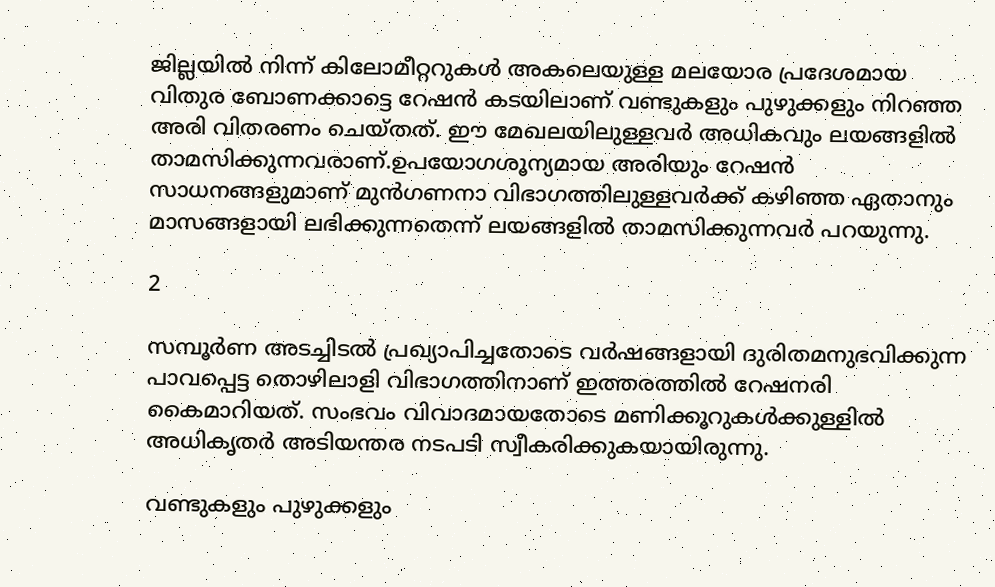ജില്ലയിൽ നിന്ന് കിലോമീറ്ററുകൾ അകലെയുള്ള മലയോര പ്രദേശമായ വിതുര ബോണക്കാട്ടെ റേഷൻ കടയിലാണ് വണ്ടുകളും പുഴുക്കളും നിറഞ്ഞ അരി വിതരണം ചെയ്തത്. ഈ മേഖലയിലുള്ളവർ അധികവും ലയങ്ങളിൽ താമസിക്കുന്നവരാണ്.ഉപയോഗശൂന്യമായ അരിയും റേഷൻ സാധനങ്ങളുമാണ് മുന്‍ഗണനാ വിഭാഗത്തിലുള്ളവര്‍ക്ക് കഴിഞ്ഞ ഏതാനും മാസങ്ങളായി ലഭിക്കുന്നതെന്ന് ലയങ്ങളിൽ താമസിക്കുന്നവർ പറയുന്നു.

2

സമ്പൂർണ അടച്ചിടൽ പ്രഖ്യാപിച്ചതോടെ വർഷങ്ങളായി ദുരിതമനുഭവിക്കുന്ന പാവപ്പെട്ട തൊഴിലാളി വിഭാഗത്തിനാണ് ഇത്തരത്തിൽ റേഷനരി കൈമാറിയത്. സംഭവം വിവാദമായതോടെ മണിക്കൂറുകൾക്കുള്ളിൽ അധികൃതർ അടിയന്തര നടപടി സ്വീകരിക്കുകയായിരുന്നു.

വണ്ടുകളും പുഴുക്കളും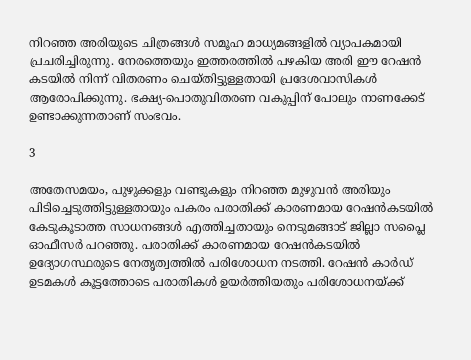നിറഞ്ഞ അരിയുടെ ചിത്രങ്ങൾ സമൂഹ മാധ്യമങ്ങളിൽ വ്യാപകമായി പ്രചരിച്ചിരുന്നു. നേരത്തെയും ഇത്തരത്തിൽ പഴകിയ അരി ഈ റേഷൻ കടയിൽ നിന്ന് വിതരണം ചെയ്തിട്ടുള്ളതായി പ്രദേശവാസികൾ ആരോപിക്കുന്നു. ഭക്ഷ്യ-പൊതുവിതരണ വകുപ്പിന് പോലും നാണക്കേട് ഉണ്ടാക്കുന്നതാണ് സംഭവം.

3

അതേസമയം, പുഴുക്കളും വണ്ടുകളും നിറഞ്ഞ മുഴുവൻ അരിയും പിടിച്ചെടുത്തിട്ടുള്ളതായും പകരം പരാതിക്ക് കാരണമായ റേഷൻകടയിൽ കേടുകൂടാത്ത സാധനങ്ങൾ എത്തിച്ചതായും നെടുമങ്ങാട് ജില്ലാ സപ്ലൈ ഓഫീസർ പറഞ്ഞു. പരാതിക്ക് കാരണമായ റേഷൻകടയിൽ ഉദ്യോഗസ്ഥരുടെ നേതൃത്വത്തിൽ പരിശോധന നടത്തി. റേഷൻ കാർഡ് ഉടമകൾ കൂട്ടത്തോടെ പരാതികൾ ഉയർത്തിയതും പരിശോധനയ്ക്ക്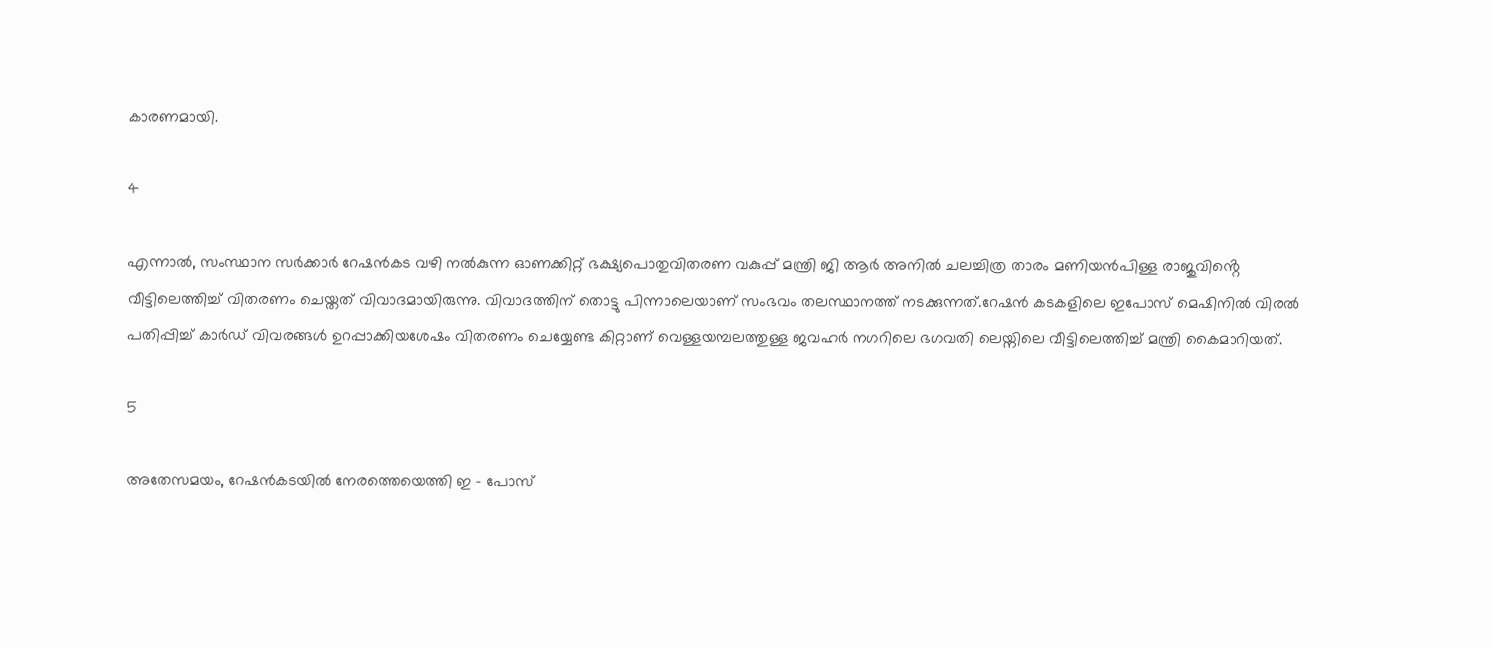കാരണമായി.

4

എന്നാൽ, സംസ്ഥാന സർക്കാർ റേഷൻകട വഴി നൽകുന്ന ഓണക്കിറ്റ് ഭക്ഷ്യപൊതുവിതരണ വകുപ്പ് മന്ത്രി ജി ആർ അനിൽ ചലച്ചിത്ര താരം മണിയൻപിള്ള രാജുവിൻ്റെ വീട്ടിലെത്തിച്ച് വിതരണം ചെയ്തത് വിവാദമായിരുന്നു. വിവാദത്തിന് തൊട്ടു പിന്നാലെയാണ് സംഭവം തലസ്ഥാനത്ത് നടക്കുന്നത്.റേഷന്‍ കടകളിലെ ഇപോസ് മെഷിനില്‍ വിരല്‍ പതിപ്പിച്ച് കാര്‍ഡ് വിവരങ്ങള്‍ ഉറപ്പാക്കിയശേഷം വിതരണം ചെയ്യേണ്ട കിറ്റാണ് വെള്ളയമ്പലത്തുള്ള ജവഹർ നഗറിലെ ഭഗവതി ലെയ്നിലെ വീട്ടിലെത്തിച്ച് മന്ത്രി കൈമാറിയത്.

5

അതേസമയം, റേഷൻകടയിൽ നേരത്തെയെത്തി ഇ - പോസ്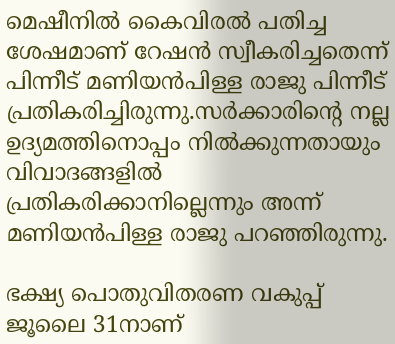മെഷീനിൽ കൈവിരൽ പതിച്ച ശേഷമാണ് റേഷൻ സ്വീകരിച്ചതെന്ന് പിന്നീട് മണിയൻപിള്ള രാജു പിന്നീട് പ്രതികരിച്ചിരുന്നു.സർക്കാരിൻ്റെ നല്ല ഉദ്യമത്തിനൊപ്പം നിൽക്കുന്നതായും വിവാദങ്ങളിൽ പ്രതികരിക്കാനില്ലെന്നും അന്ന് മണിയൻപിള്ള രാജു പറഞ്ഞിരുന്നു.

ഭക്ഷ്യ പൊതുവിതരണ വകുപ്പ് ജൂലൈ 31നാണ്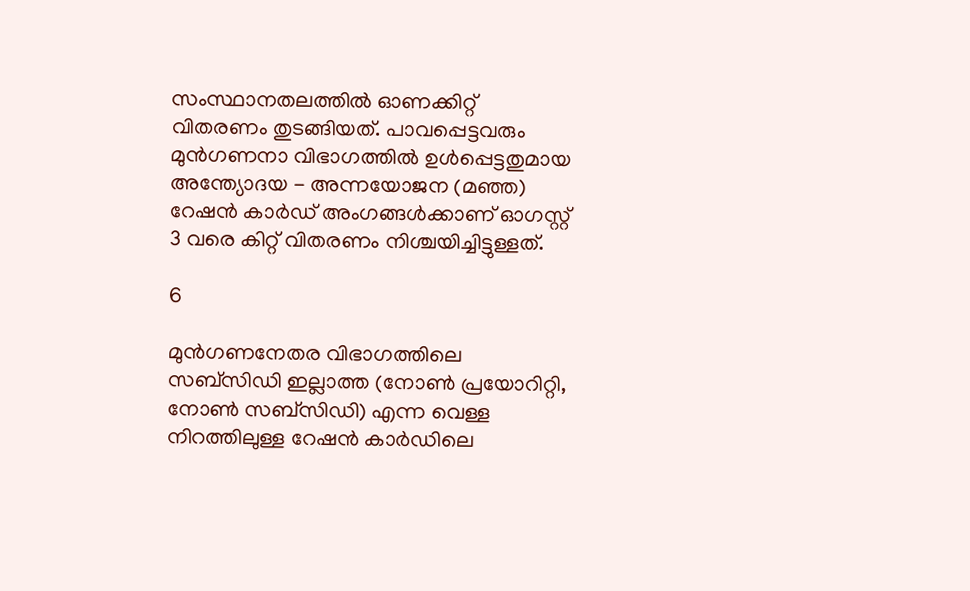സംസ്ഥാനതലത്തിൽ ഓണക്കിറ്റ് വിതരണം തുടങ്ങിയത്. പാവപ്പെട്ടവരും മുന്‍ഗണനാ വിഭാഗത്തില്‍ ഉള്‍പ്പെട്ടതുമായ അന്ത്യോദയ - അന്നയോജന (മഞ്ഞ) റേഷന്‍ കാര്‍ഡ് അംഗങ്ങള്‍ക്കാണ് ഓഗസ്റ്റ് 3 വരെ കിറ്റ് വിതരണം നിശ്ചയിച്ചിട്ടുള്ളത്.

6

മുന്‍ഗണനേതര വിഭാഗത്തിലെ സബ്‌സിഡി ഇല്ലാത്ത (നോണ്‍ പ്രയോറിറ്റി, നോണ്‍ സബ്‌സിഡി) എന്ന വെള്ള നിറത്തിലുള്ള റേഷന്‍ കാര്‍ഡിലെ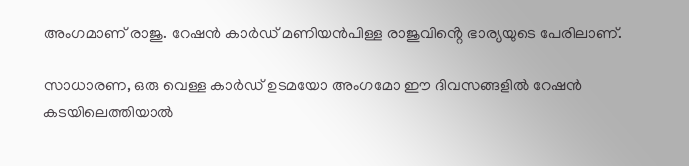അംഗമാണ് രാജു. റേഷൻ കാർഡ് മണിയൻപിള്ള രാജുവിൻ്റെ ഭാര്യയുടെ പേരിലാണ്.

സാധാരണ, ഒരു വെള്ള കാര്‍ഡ് ഉടമയോ അംഗമോ ഈ ദിവസങ്ങളില്‍ റേഷന്‍ കടയിലെത്തിയാല്‍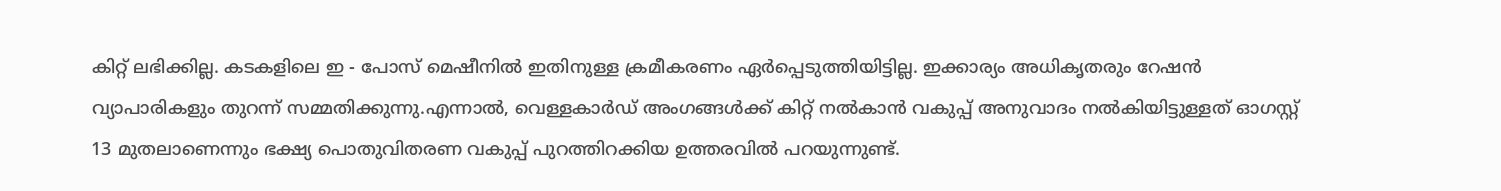കിറ്റ് ലഭിക്കില്ല. കടകളിലെ ഇ - പോസ് മെഷീനില്‍ ഇതിനുള്ള ക്രമീകരണം ഏര്‍പ്പെടുത്തിയിട്ടില്ല. ഇക്കാര്യം അധികൃതരും റേഷന്‍ വ്യാപാരികളും തുറന്ന് സമ്മതിക്കുന്നു.എന്നാൽ, വെള്ളകാര്‍ഡ് അംഗങ്ങള്‍ക്ക് കിറ്റ് നല്‍കാന്‍ വകുപ്പ് അനുവാദം നല്‍കിയിട്ടുള്ളത് ഓഗസ്റ്റ് 13 മുതലാണെന്നും ഭക്ഷ്യ പൊതുവിതരണ വകുപ്പ് പുറത്തിറക്കിയ ഉത്തരവിൽ പറയുന്നുണ്ട്.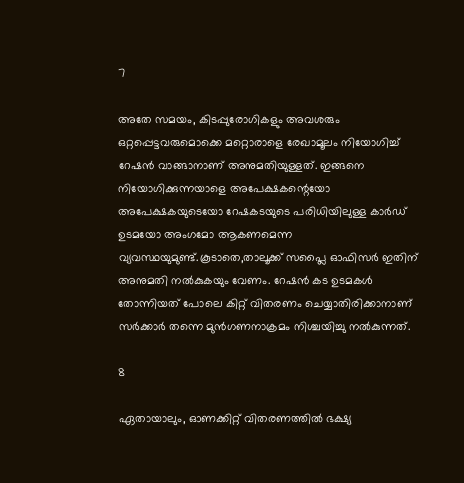7

അതേ സമയം, കിടപ്പുരോഗികളും അവശരും ഒറ്റപ്പെട്ടവരുമൊക്കെ മറ്റൊരാളെ രേഖാമൂലം നിയോഗിച്ച് റേഷന്‍ വാങ്ങാനാണ് അനുമതിയുള്ളത്. ഇങ്ങനെ നിയോഗിക്കുന്നയാളെ അപേക്ഷകന്റെയോ അപേക്ഷകയുടെയോ റേഷകടയുടെ പരിധിയിലുള്ള കാര്‍ഡ് ഉടമയോ അംഗമോ ആകണമെന്ന വ്യവസ്ഥയുമുണ്ട്.കൂടാതെ,താലൂക്ക് സപ്ലൈ ഓഫിസർ ഇതിന് അനുമതി നൽകുകയും വേണം. റേഷന്‍ കട ഉടമകള്‍ തോന്നിയത് പോലെ കിറ്റ് വിതരണം ചെയ്യാതിരിക്കാനാണ് സര്‍ക്കാര്‍ തന്നെ മുന്‍ഗണനാക്രമം നിശ്ചയിച്ചു നല്‍കുന്നത്.

8

ഏതായാലും, ഓണക്കിറ്റ് വിതരണത്തിൽ ഭക്ഷ്യ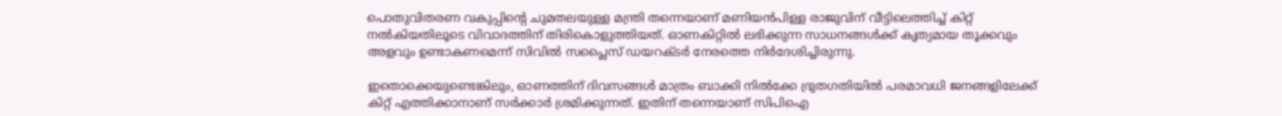പൊതുവിതരണ വകുപ്പിൻ്റെ ചുമതലയുള്ള മന്ത്രി തന്നെയാണ് മണിയൻപിള്ള രാജുവിന് വീട്ടിലെത്തിച്ച് കിറ്റ് നൽകിയതിലൂടെ വിവാദത്തിന് തിരികൊളുത്തിയത്. ഓണകിറ്റിൽ ലഭിക്കുന്ന സാധനങ്ങൾക്ക് കൃത്യമായ തൂക്കവും അളവും ഉണ്ടാകണമെന്ന് സിവിൽ സപ്ലൈസ് ഡയറക്ടർ നേരത്തെ നിർദേശിച്ചിരുന്നു.

ഇതൊക്കെയുണ്ടെങ്കിലും, ഓണത്തിന് ദിവസങ്ങൾ മാത്രം ബാക്കി നിൽക്കേ ദ്രുതഗതിയിൽ പരമാവധി ജനങ്ങളിലേക്ക് കിറ്റ് എത്തിക്കാനാണ് സർക്കാർ ശ്രമിക്കുന്നത്. ഇതിന് തന്നെയാണ് സിപിഐ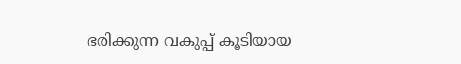ഭരിക്കുന്ന വകുപ്പ് കൂടിയായ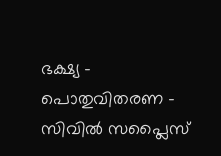ഭക്ഷ്യ - പൊതുവിതരണ - സിവിൽ സപ്ലൈസ്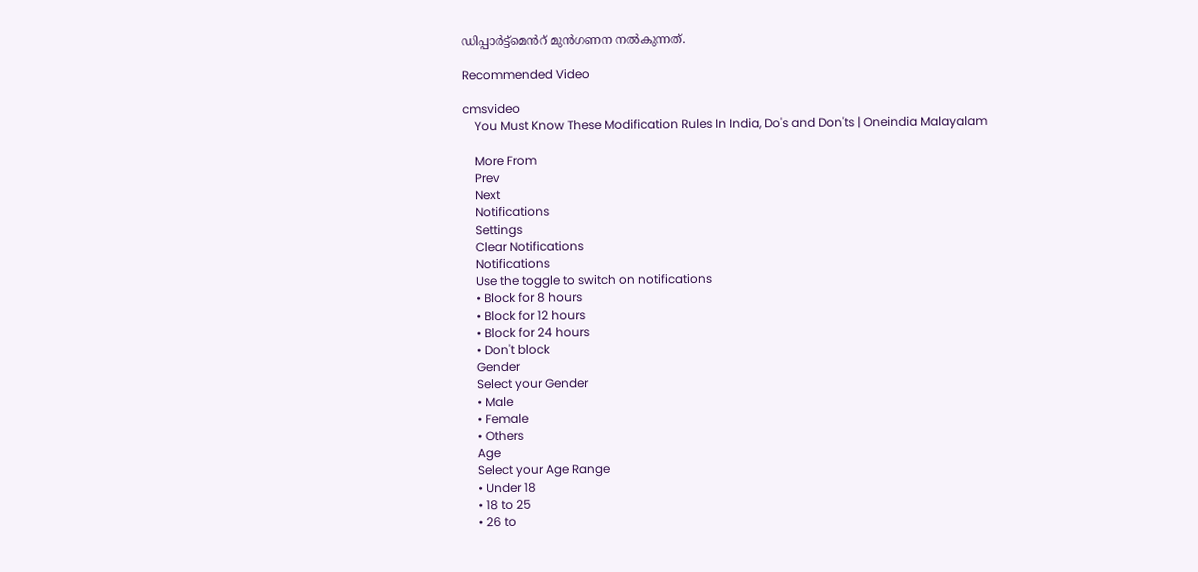ഡിപ്പാർട്ട്മെൻറ് മുൻഗണന നൽകുന്നത്.

Recommended Video

cmsvideo
    You Must Know These Modification Rules In India, Do's and Don'ts | Oneindia Malayalam

    More From
    Prev
    Next
    Notifications
    Settings
    Clear Notifications
    Notifications
    Use the toggle to switch on notifications
    • Block for 8 hours
    • Block for 12 hours
    • Block for 24 hours
    • Don't block
    Gender
    Select your Gender
    • Male
    • Female
    • Others
    Age
    Select your Age Range
    • Under 18
    • 18 to 25
    • 26 to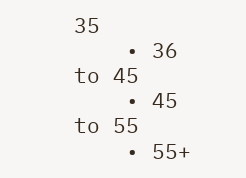35
    • 36 to 45
    • 45 to 55
    • 55+